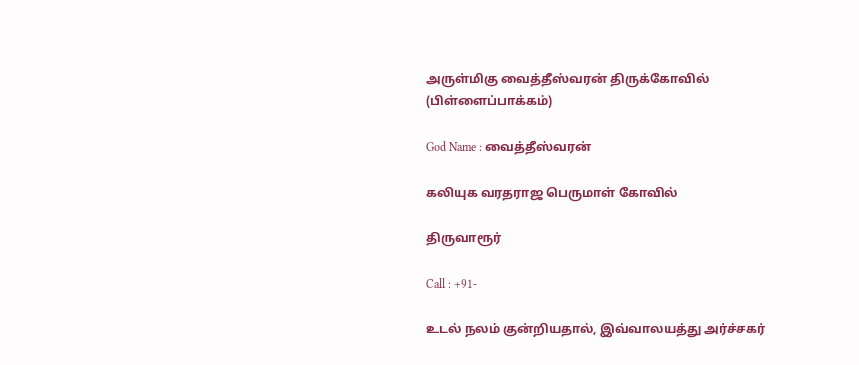அருள்மிகு வைத்தீஸ்வரன் திருக்கோவில் (பிள்ளைப்பாக்கம்)

God Name : வைத்தீஸ்வரன்

கலியுக வரதராஜ பெருமாள் கோவில்

திருவாரூர்

Call : +91-

உடல் நலம் குன்றியதால், இவ்வாலயத்து அர்ச்சகர்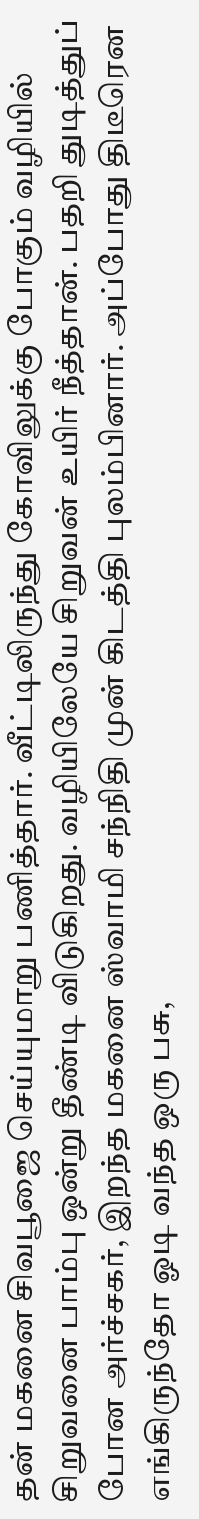தன் மகனை சிவபூஜை செய்யுமாறு பணித்தார். வீட்டிலிருந்து கோவிலுக்கு போகும் வழியில் சிறுவனை பாம்பு ஒன்று தீண்டி விடுகிறது. வழியிலேயே சிறுவன் உயிர் நீத்தான். பதறி துடித்துப் போன அர்ச்சகர், இறந்த மகனை ஸ்வாமி சந்நிதி முன் கிடத்தி புலம்பினார். அப்போது திடீரென எங்கிருந்தோ ஓடி வந்த ஒரு பசு,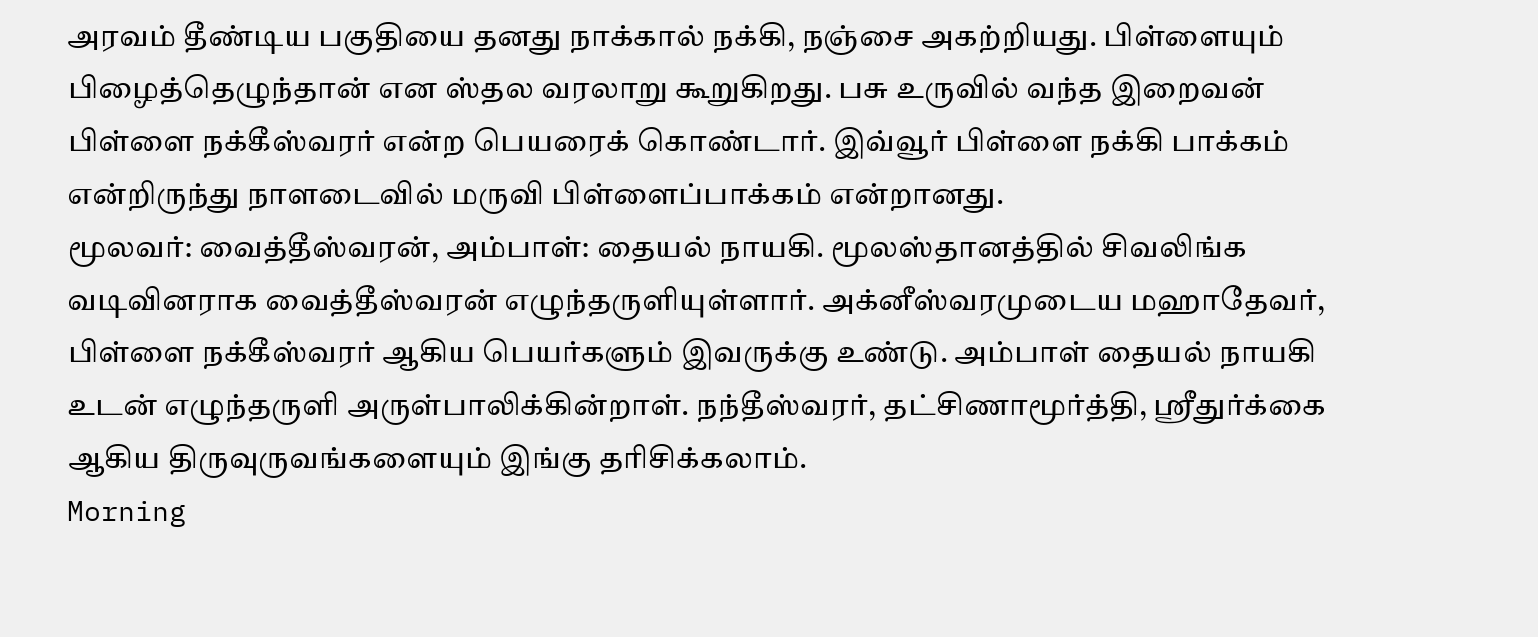அரவம் தீண்டிய பகுதியை தனது நாக்கால் நக்கி, நஞ்சை அகற்றியது. பிள்ளையும் பிழைத்தெழுந்தான் என ஸ்தல வரலாறு கூறுகிறது. பசு உருவில் வந்த இறைவன் பிள்ளை நக்கீஸ்வரர் என்ற பெயரைக் கொண்டார். இவ்வூர் பிள்ளை நக்கி பாக்கம் என்றிருந்து நாளடைவில் மருவி பிள்ளைப்பாக்கம் என்றானது.
மூலவர்: வைத்தீஸ்வரன், அம்பாள்: தையல் நாயகி. மூலஸ்தானத்தில் சிவலிங்க வடிவினராக வைத்தீஸ்வரன் எழுந்தருளியுள்ளார். அக்னீஸ்வரமுடைய மஹாதேவர், பிள்ளை நக்கீஸ்வரர் ஆகிய பெயர்களும் இவருக்கு உண்டு. அம்பாள் தையல் நாயகி உடன் எழுந்தருளி அருள்பாலிக்கின்றாள். நந்தீஸ்வரர், தட்சிணாமூர்த்தி, ஸ்ரீதுர்க்கை ஆகிய திருவுருவங்களையும் இங்கு தரிசிக்கலாம்.
Morning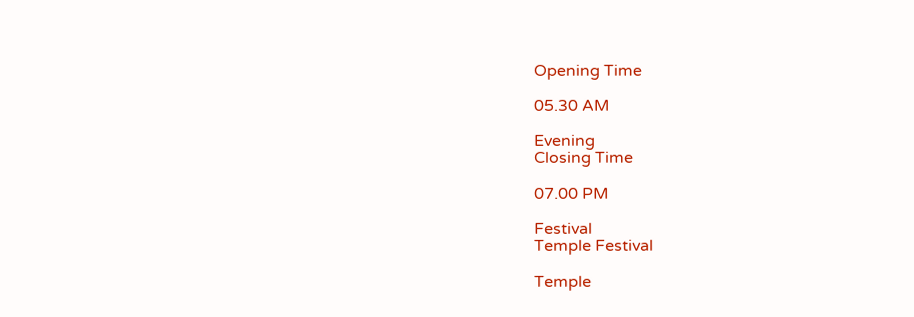Opening Time

05.30 AM

Evening
Closing Time

07.00 PM

Festival
Temple Festival

Temple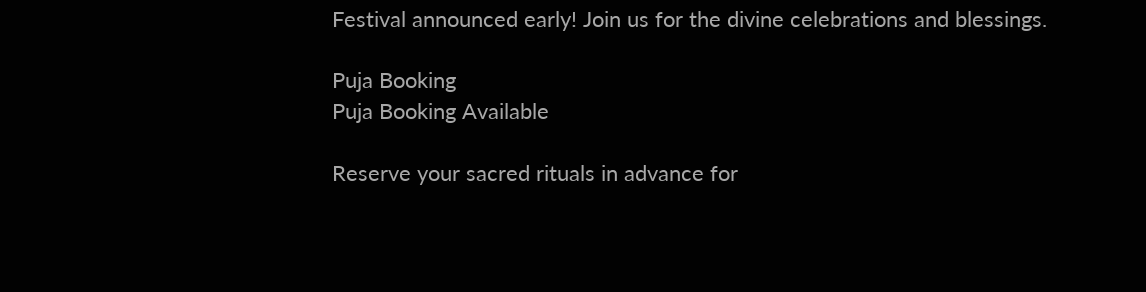Festival announced early! Join us for the divine celebrations and blessings.

Puja Booking
Puja Booking Available

Reserve your sacred rituals in advance for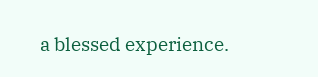a blessed experience.